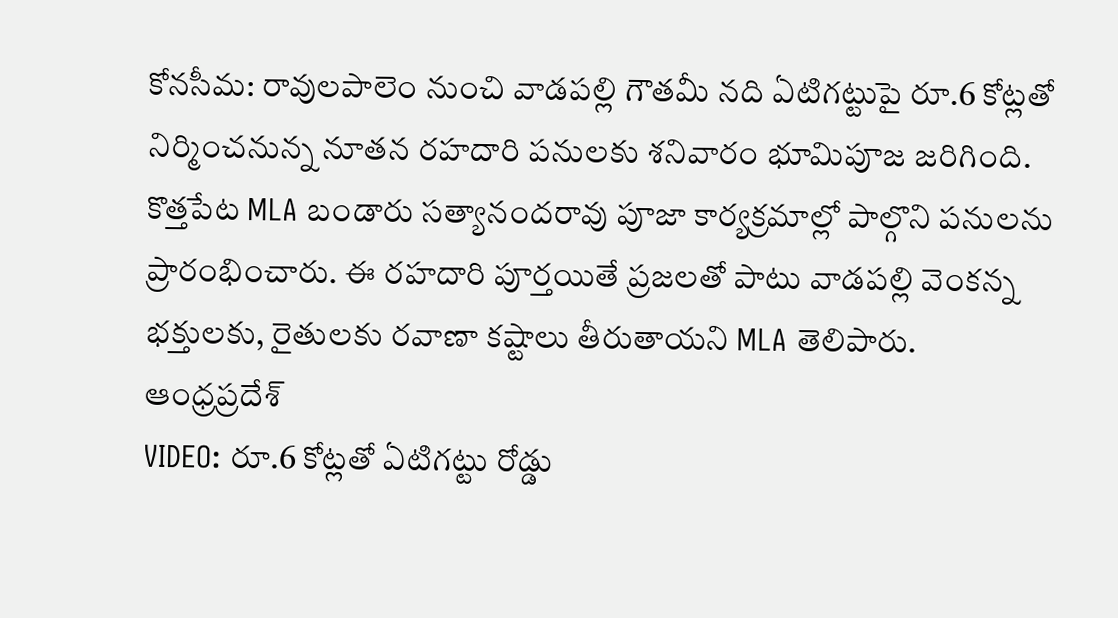కోనసీమ: రావులపాలెం నుంచి వాడపల్లి గౌతమీ నది ఏటిగట్టుపై రూ.6 కోట్లతో నిర్మించనున్న నూతన రహదారి పనులకు శనివారం భూమిపూజ జరిగింది. కొత్తపేట MLA బండారు సత్యానందరావు పూజా కార్యక్రమాల్లో పాల్గొని పనులను ప్రారంభించారు. ఈ రహదారి పూర్తయితే ప్రజలతో పాటు వాడపల్లి వెంకన్న భక్తులకు, రైతులకు రవాణా కష్టాలు తీరుతాయని MLA తెలిపారు.
ఆంధ్రప్రదేశ్
VIDEO: రూ.6 కోట్లతో ఏటిగట్టు రోడ్డు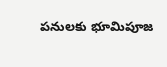పనులకు భూమిపూజ